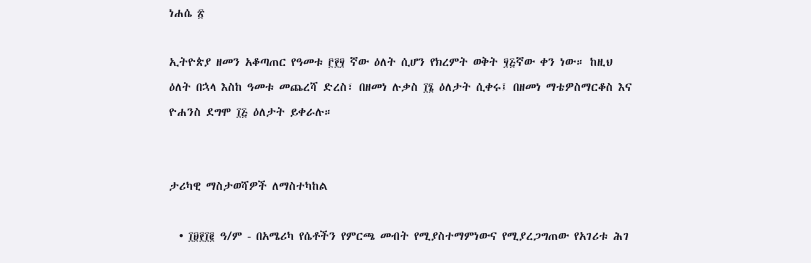ነሐሴ ፳

ኢትዮጵያ ዘመን አቆጣጠር የዓመቱ ፫፻፶ ኛው ዕለት ሲሆን የክረምት ወቅት ፶፭ኛው ቀን ነው። ከዚህ ዕለት በኋላ እስከ ዓመቱ መጨረሻ ድረስ፣ በዘመነ ሉቃስ ፲፮ ዕለታት ሲቀሩ፤ በዘመነ ማቴዎስማርቆስ እና ዮሐንስ ደግሞ ፲፭ ዕለታት ይቀራሉ።


ታሪካዊ ማስታወሻዎች ለማስተካከል

  • ፲፱፻፲፪ ዓ/ም - በአሜሪካ የሴቶችን የምርጫ መብት የሚያስተማምነውና የሚያረጋግጠው የአገሪቱ ሕገ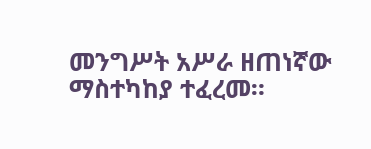መንግሥት አሥራ ዘጠነኛው ማስተካከያ ተፈረመ።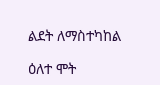ልደት ለማስተካከል

ዕለተ ሞት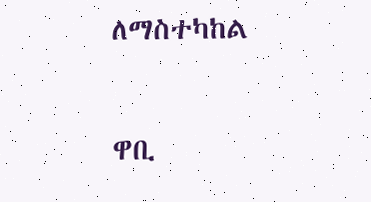ለማስተካከል

ዋቢ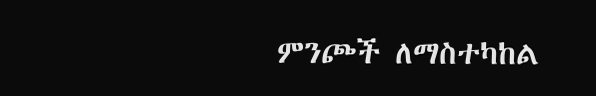ምንጮች ለማስተካከል